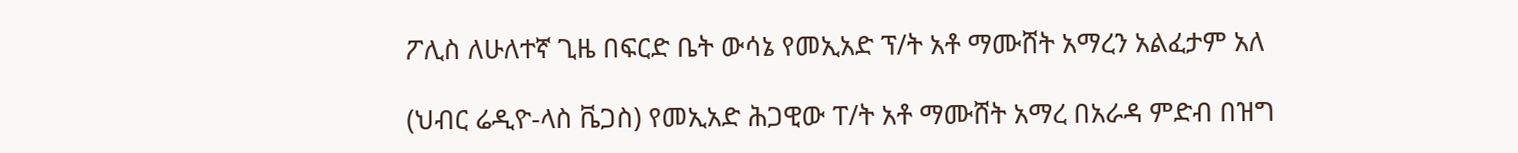ፖሊስ ለሁለተኛ ጊዜ በፍርድ ቤት ውሳኔ የመኢአድ ፕ/ት አቶ ማሙሸት አማረን አልፈታም አለ

(ህብር ሬዲዮ-ላስ ቬጋስ) የመኢአድ ሕጋዊው ፐ/ት አቶ ማሙሸት አማረ በአራዳ ምድብ በዝግ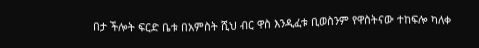በታ ችሎት ፍርድ ቤቱ በአምስት ሺህ ብር ዋስ እንዲፈቱ ቢወስንም የዋስትናው ተከፍሎ ካለቀ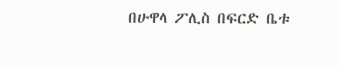በሁዋላ ፖሊስ በፍርድ ቤቱ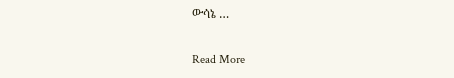ውሳኔ …

Read More